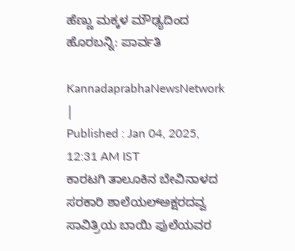ಹೆಣ್ಣು ಮಕ್ಕಳ ಮೌಢ್ಯದಿಂದ ಹೊರಬನ್ನಿ: ಪಾರ್ವತಿ

KannadaprabhaNewsNetwork |
Published : Jan 04, 2025, 12:31 AM IST
ಕಾರಟಗಿ ತಾಲೂಕಿನ ಬೇವಿನಾಳದ ಸರಕಾರಿ ಶಾಲೆಯಲ್ಅಕ್ಷರದವ್ವ ಸಾವಿತ್ರಿಯ ಬಾಯಿ ಫುಲೆಯವರ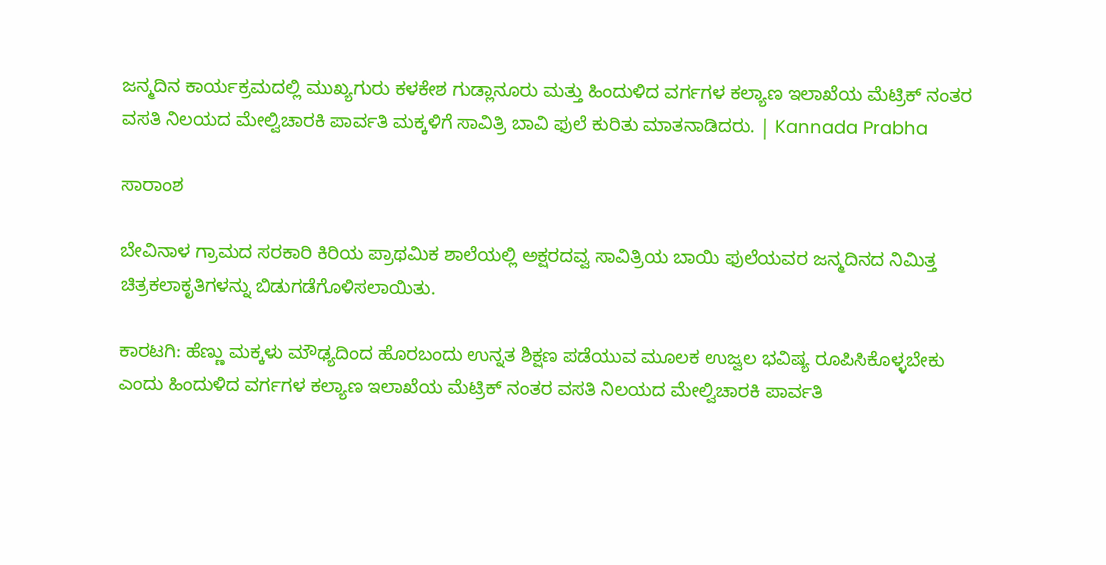ಜನ್ಮದಿನ ಕಾರ್ಯಕ್ರಮದಲ್ಲಿ ಮುಖ್ಯಗುರು ಕಳಕೇಶ ಗುಡ್ಲಾನೂರು ಮತ್ತು ಹಿಂದುಳಿದ ವರ್ಗಗಳ ಕಲ್ಯಾಣ ಇಲಾಖೆಯ ಮೆಟ್ರಿಕ್ ನಂತರ ವಸತಿ ನಿಲಯದ ಮೇಲ್ವಿಚಾರಕಿ ಪಾರ್ವತಿ ಮಕ್ಕಳಿಗೆ ಸಾವಿತ್ರಿ ಬಾವಿ ಫುಲೆ ಕುರಿತು ಮಾತನಾಡಿದರು. | Kannada Prabha

ಸಾರಾಂಶ

ಬೇವಿನಾಳ ಗ್ರಾಮದ ಸರಕಾರಿ ಕಿರಿಯ ಪ್ರಾಥಮಿಕ ಶಾಲೆಯಲ್ಲಿ ಅಕ್ಷರದವ್ವ ಸಾವಿತ್ರಿಯ ಬಾಯಿ ಫುಲೆಯವರ ಜನ್ಮದಿನದ ನಿಮಿತ್ತ ಚಿತ್ರಕಲಾಕೃತಿಗಳನ್ನು ಬಿಡುಗಡೆಗೊಳಿಸಲಾಯಿತು.

ಕಾರಟಗಿ: ಹೆಣ್ಣು ಮಕ್ಕಳು ಮೌಢ್ಯದಿಂದ ಹೊರಬಂದು ಉನ್ನತ ಶಿಕ್ಷಣ ಪಡೆಯುವ ಮೂಲಕ ಉಜ್ವಲ ಭವಿಷ್ಯ ರೂಪಿಸಿಕೊಳ್ಳಬೇಕು ಎಂದು ಹಿಂದುಳಿದ ವರ್ಗಗಳ ಕಲ್ಯಾಣ ಇಲಾಖೆಯ ಮೆಟ್ರಿಕ್ ನಂತರ ವಸತಿ ನಿಲಯದ ಮೇಲ್ವಿಚಾರಕಿ ಪಾರ್ವತಿ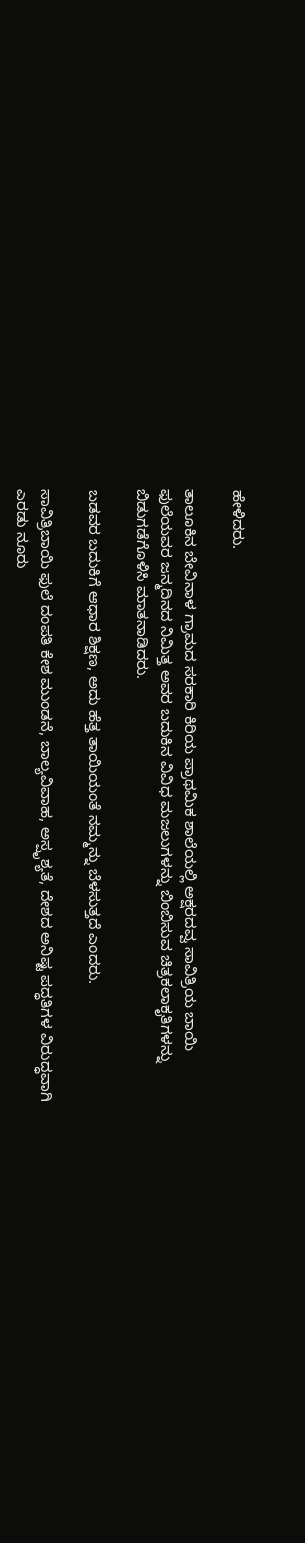ಹೇಳಿದರು.

ತಾಲೂಕಿನ ಬೇವಿನಾಳ ಗ್ರಾಮದ ಸರಕಾರಿ ಕಿರಿಯ ಪ್ರಾಥಮಿಕ ಶಾಲೆಯಲ್ಲಿ ಅಕ್ಷರದವ್ವ ಸಾವಿತ್ರಿಯ ಬಾಯಿ ಫುಲೆಯವರ ಜನ್ಮದಿನದ ನಿಮಿತ್ತ ಅವರ ಬದುಕಿನ ವಿವಿಧ ಮಜಲುಗಳನ್ನು ಬಿಂಬಿಸುವ ಚಿತ್ರಕಲಾಕೃತಿಗಳನ್ನು ಬಿಡುಗಡೆಗೊಳಿಸಿ ಮಾತನಾಡಿದರು.

ಬಡವರ ಬದುಕಿಗೆ ಆಧಾರ ಶಿಕ್ಷಣ, ಅದು ಹೆತ್ತ ತಾಯಿಯಂತೆ ನಮ್ಮನ್ನು ಬೆಳಸುತ್ತದೆ ಎಂದರು.

ಸಾವಿತ್ರಿಬಾಯಿ ಫುಲೆ ದಂಪತಿ ಕೇಶ ಮುಂಡನೆ, ಬಾಲ್ಯವಿವಾಹ, ಅಸ್ಪೃಶ್ಯತೆ, ದೇಶದ ಅನಿಷ್ಟ ಪದ್ಧತಿಗಳ ವಿರುದ್ಧವಾಗಿ ಎರಡು ನೂರು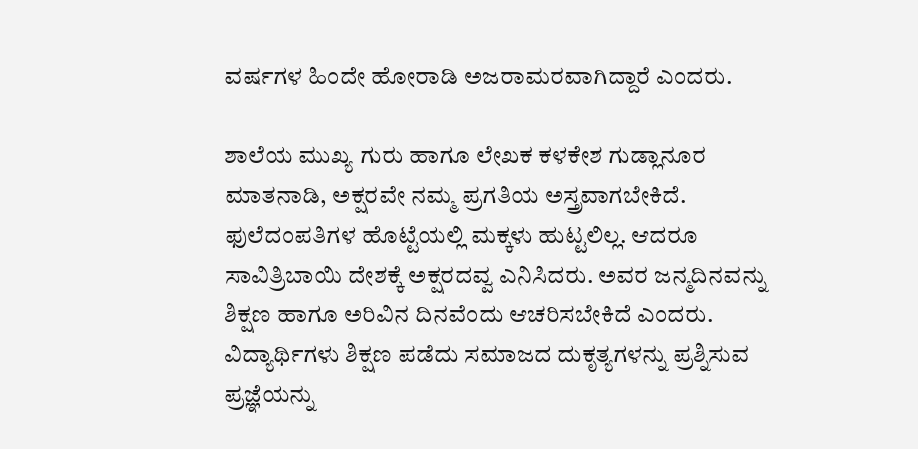ವರ್ಷಗಳ ಹಿಂದೇ ಹೋರಾಡಿ ಅಜರಾಮರವಾಗಿದ್ದಾರೆ ಎಂದರು.

ಶಾಲೆಯ ಮುಖ್ಯ ಗುರು ಹಾಗೂ ಲೇಖಕ ಕಳಕೇಶ ಗುಡ್ಲಾನೂರ ಮಾತನಾಡಿ, ಅಕ್ಷರವೇ ನಮ್ಮ ಪ್ರಗತಿಯ ಅಸ್ತ್ರವಾಗಬೇಕಿದೆ. ಫುಲೆದಂಪತಿಗಳ ಹೊಟ್ಟೆಯಲ್ಲಿ ಮಕ್ಕಳು ಹುಟ್ಟಲಿಲ್ಲ. ಆದರೂ ಸಾವಿತ್ರಿಬಾಯಿ ದೇಶಕ್ಕೆ ಅಕ್ಷರದವ್ವ ಎನಿಸಿದರು. ಅವರ ಜನ್ಮದಿನವನ್ನು ಶಿಕ್ಷಣ ಹಾಗೂ ಅರಿವಿನ ದಿನವೆಂದು ಆಚರಿಸಬೇಕಿದೆ ಎಂದರು. ವಿದ್ಯಾರ್ಥಿಗಳು ಶಿಕ್ಷಣ ಪಡೆದು ಸಮಾಜದ ದುಕೃತ್ಯಗಳನ್ನು ಪ್ರಶ್ನಿಸುವ ಪ್ರಜ್ಞೆಯನ್ನು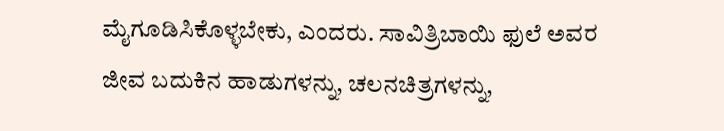ಮೈಗೂಡಿಸಿಕೊಳ್ಳಬೇಕು, ಎಂದರು. ಸಾವಿತ್ರಿಬಾಯಿ ಫುಲೆ ಅವರ ಜೀವ ಬದುಕಿನ ಹಾಡುಗಳನ್ನು, ಚಲನಚಿತ್ರಗಳನ್ನು,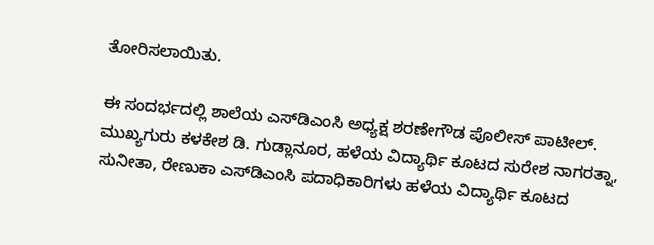ತೋರಿಸಲಾಯಿತು.

ಈ ಸಂದರ್ಭದಲ್ಲಿ ಶಾಲೆಯ ಎಸ್‌ಡಿಎಂಸಿ ಅಧ್ಯಕ್ಷ ಶರಣೇಗೌಡ ಪೊಲೀಸ್ ಪಾಟೀಲ್. ಮುಖ್ಯಗುರು ಕಳಕೇಶ ಡಿ. ಗುಡ್ಲಾನೂರ, ಹಳೆಯ ವಿದ್ಯಾರ್ಥಿ ಕೂಟದ ಸುರೇಶ ನಾಗರತ್ನಾ, ಸುನೀತಾ, ರೇಣುಕಾ ಎಸ್‌ಡಿಎಂಸಿ ಪದಾಧಿಕಾರಿಗಳು ಹಳೆಯ ವಿದ್ಯಾರ್ಥಿ ಕೂಟದ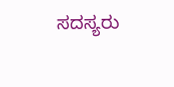ಸದಸ್ಯರು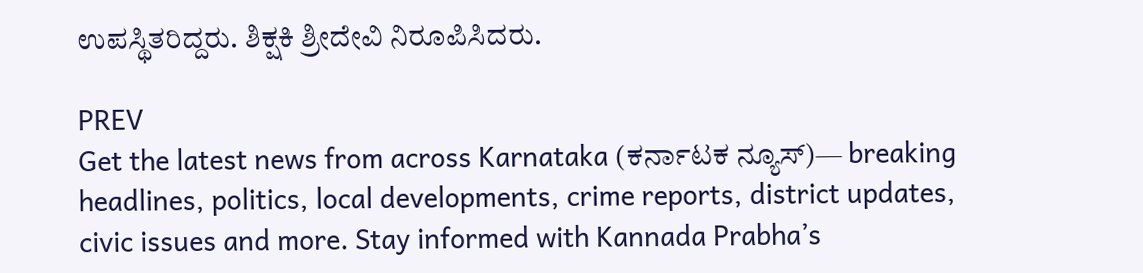ಉಪಸ್ಥಿತರಿದ್ದರು. ಶಿಕ್ಷಕಿ ಶ್ರೀದೇವಿ ನಿರೂಪಿಸಿದರು.

PREV
Get the latest news from across Karnataka (ಕರ್ನಾಟಕ ನ್ಯೂಸ್)— breaking headlines, politics, local developments, crime reports, district updates, civic issues and more. Stay informed with Kannada Prabha’s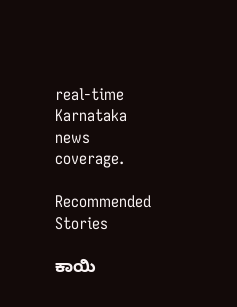real‑time Karnataka news coverage.

Recommended Stories

ಕಾಯಿ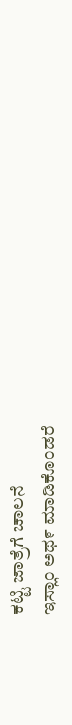ಕಟ್ಟಿ ಜಾತ್ರೆಗೆ ಚಾಲನೆ
ಇಸ್ಲಾಂ ಅಥ೯ ಮಾಡಿಕೊಂಡರೆ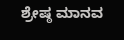ಶ್ರೇಷ್ಠ ಮಾನವ